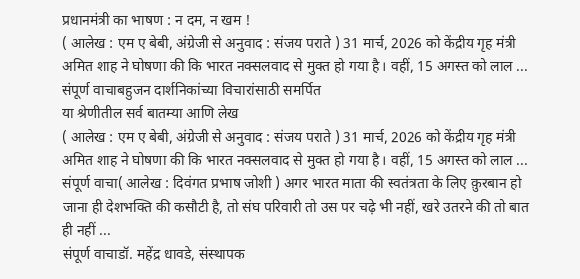प्रधानमंत्री का भाषण : न दम, न खम !
( आलेख : एम ए बेबी, अंग्रेजी से अनुवाद : संजय पराते ) 31 मार्च, 2026 को केंद्रीय गृह मंत्री अमित शाह ने घोषणा की कि भारत नक्सलवाद से मुक्त हो गया है। वहीं, 15 अगस्त को लाल ...
संपूर्ण वाचाबहुजन दार्शनिकांच्या विचारांसाठी समर्पित
या श्रेणीतील सर्व बातम्या आणि लेख
( आलेख : एम ए बेबी, अंग्रेजी से अनुवाद : संजय पराते ) 31 मार्च, 2026 को केंद्रीय गृह मंत्री अमित शाह ने घोषणा की कि भारत नक्सलवाद से मुक्त हो गया है। वहीं, 15 अगस्त को लाल ...
संपूर्ण वाचा( आलेख : दिवंगत प्रभाष जोशी ) अगर भारत माता की स्वतंत्रता के लिए क़ुरबान हो जाना ही देशभक्ति की कसौटी है, तो संघ परिवारी तो उस पर चढ़े भी नहीं, खरे उतरने की तो बात ही नहीं ...
संपूर्ण वाचाडॉ. महेंद्र धावडे, संस्थापक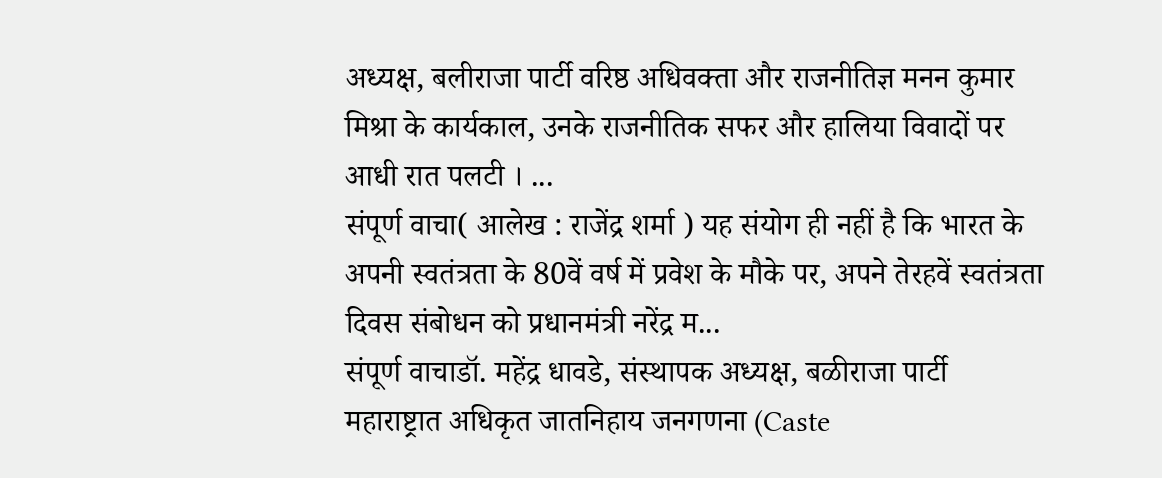अध्यक्ष, बलीराजा पार्टी वरिष्ठ अधिवक्ता और राजनीतिज्ञ मनन कुमार मिश्रा के कार्यकाल, उनके राजनीतिक सफर और हालिया विवादों पर आधी रात पलटी । ...
संपूर्ण वाचा( आलेख : राजेंद्र शर्मा ) यह संयोग ही नहीं है कि भारत के अपनी स्वतंत्रता के 80वें वर्ष में प्रवेश के मौके पर, अपने तेरहवें स्वतंत्रता दिवस संबोधन को प्रधानमंत्री नरेंद्र म...
संपूर्ण वाचाडॉ. महेंद्र धावडे, संस्थापक अध्यक्ष, बळीराजा पार्टी महाराष्ट्रात अधिकृत जातनिहाय जनगणना (Caste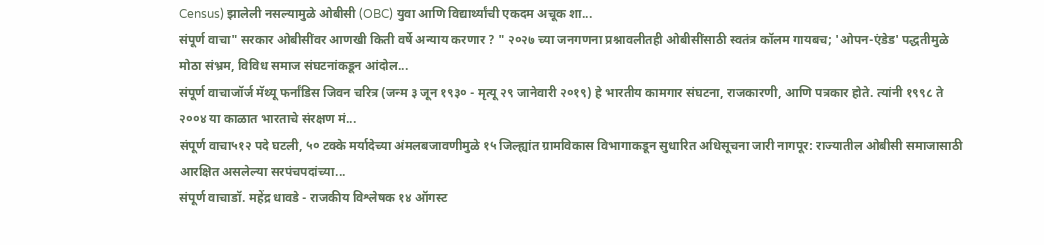Census) झालेली नसल्यामुळे ओबीसी (OBC) युवा आणि विद्यार्थ्यांची एकदम अचूक शा...
संपूर्ण वाचा" सरकार ओबीसींवर आणखी किती वर्षे अन्याय करणार ? " २०२७ च्या जनगणना प्रश्नावलीतही ओबीसींसाठी स्वतंत्र कॉलम गायबच; 'ओपन-एंडेड' पद्धतीमुळे मोठा संभ्रम, विविध समाज संघटनांकडून आंदोल...
संपूर्ण वाचाजॉर्ज मॅथ्यू फर्नांडिस जिवन चरित्र (जन्म ३ जून १९३० - मृत्यू २९ जानेवारी २०१९) हे भारतीय कामगार संघटना, राजकारणी, आणि पत्रकार होते. त्यांनी १९९८ ते २००४ या काळात भारताचे संरक्षण मं...
संपूर्ण वाचा५१२ पदे घटली, ५० टक्के मर्यादेच्या अंमलबजावणीमुळे १५ जिल्ह्यांत ग्रामविकास विभागाकडून सुधारित अधिसूचना जारी नागपूर: राज्यातील ओबीसी समाजासाठी आरक्षित असलेल्या सरपंचपदांच्या...
संपूर्ण वाचाडॉ. महेंद्र धावडे - राजकीय विश्लेषक १४ ऑगस्ट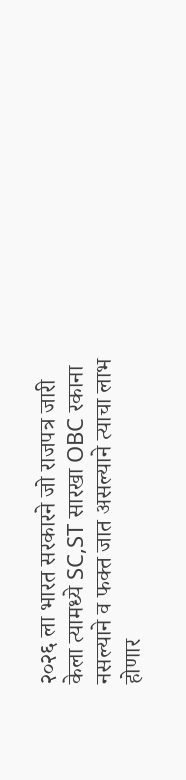२०२६ ला भारत सरकारने जो राजपत्र जारी केला त्यामध्ये SC,ST सारखा OBC रकाना नसल्याने व फक्त जात असल्याने त्याचा लाभ होणार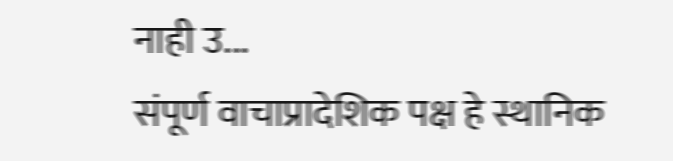नाही उ...
संपूर्ण वाचाप्रादेशिक पक्ष हे स्थानिक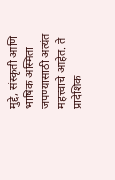मुद्दे, संस्कृती आणि भाषिक अस्मिता जपण्यासाठी अत्यंत महत्त्वाचे आहेत. ते प्रादेशिक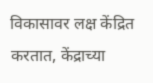विकासावर लक्ष केंद्रित करतात, केंद्राच्या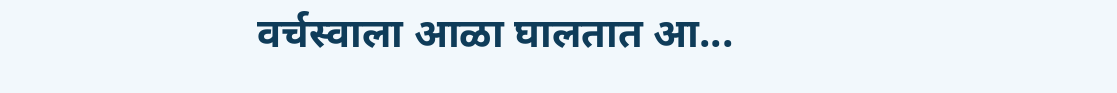वर्चस्वाला आळा घालतात आ...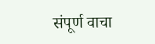संपूर्ण वाचा